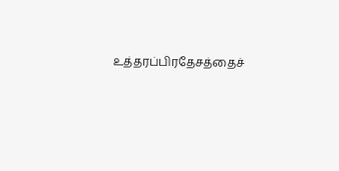உத்தரப்பிரதேசத்தைச்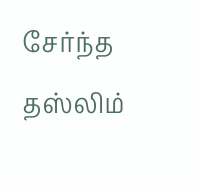சேர்ந்த தஸ்லிம்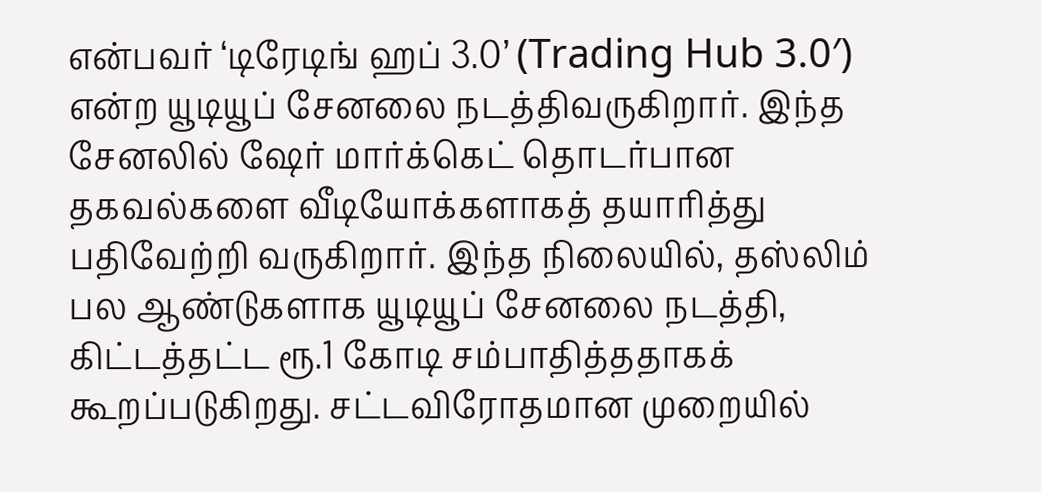என்பவர் ‘டிரேடிங் ஹப் 3.0’ (Trading Hub 3.0′) என்ற யூடியூப் சேனலை நடத்திவருகிறார். இந்த சேனலில் ஷேர் மார்க்கெட் தொடர்பான தகவல்களை வீடியோக்களாகத் தயாரித்து பதிவேற்றி வருகிறார். இந்த நிலையில், தஸ்லிம் பல ஆண்டுகளாக யூடியூப் சேனலை நடத்தி, கிட்டத்தட்ட ரூ.1 கோடி சம்பாதித்ததாகக் கூறப்படுகிறது. சட்டவிரோதமான முறையில்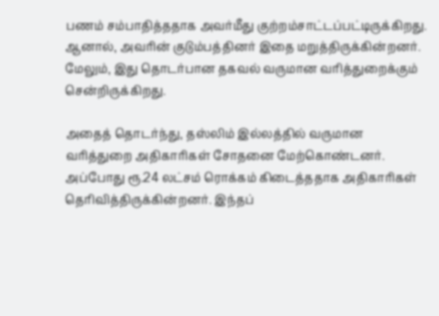பணம் சம்பாதித்ததாக அவர்மீது குற்றம்சாட்டப்பட்டிருக்கிறது. ஆனால், அவரின் குடும்பத்தினர் இதை மறுத்திருக்கின்றனர். மேலும், இது தொடர்பான தகவல் வருமான வரித்துறைக்கும் சென்றிருக்கிறது.

அதைத் தொடர்ந்து, தஸ்லிம் இல்லத்தில் வருமான வரித்துறை அதிகாரிகள் சோதனை மேற்கொண்டனர். அப்போது ரூ.24 லட்சம் ரொக்கம் கிடைத்ததாக அதிகாரிகள் தெரிவித்திருக்கின்றனர். இந்தப்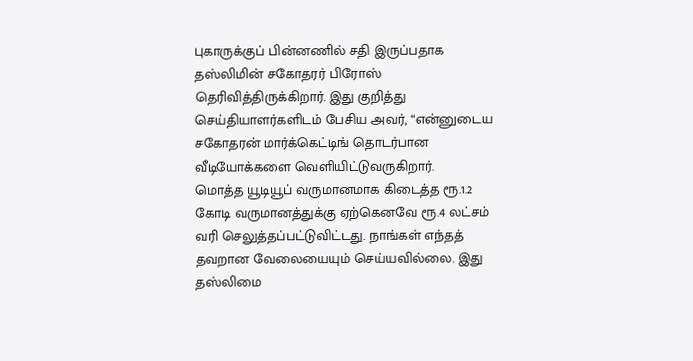புகாருக்குப் பின்னணில் சதி இருப்பதாக தஸ்லிமின் சகோதரர் பிரோஸ் தெரிவித்திருக்கிறார். இது குறித்து செய்தியாளர்களிடம் பேசிய அவர், “என்னுடைய சகோதரன் மார்க்கெட்டிங் தொடர்பான வீடியோக்களை வெளியிட்டுவருகிறார்.
மொத்த யூடியூப் வருமானமாக கிடைத்த ரூ.1.2 கோடி வருமானத்துக்கு ஏற்கெனவே ரூ.4 லட்சம் வரி செலுத்தப்பட்டுவிட்டது. நாங்கள் எந்தத் தவறான வேலையையும் செய்யவில்லை. இது தஸ்லிமை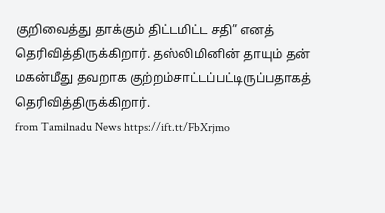குறிவைத்து தாக்கும் திட்டமிட்ட சதி” எனத் தெரிவித்திருக்கிறார். தஸ்லிமினின் தாயும் தன் மகன்மீது தவறாக குற்றம்சாட்டப்பட்டிருப்பதாகத் தெரிவித்திருக்கிறார்.
from Tamilnadu News https://ift.tt/FbXrjmo